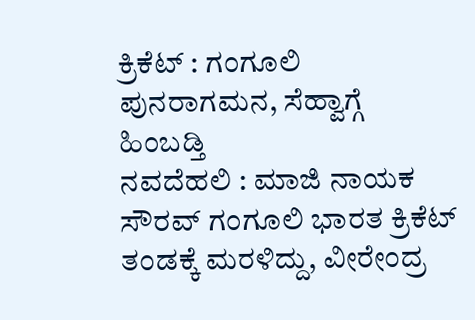ಕ್ರಿಕೆಟ್ : ಗಂಗೂಲಿ ಪುನರಾಗಮನ, ಸೆಹ್ವಾಗ್ಗೆ ಹಿಂಬಡ್ತಿ
ನವದೆಹಲಿ : ಮಾಜಿ ನಾಯಕ ಸೌರವ್ ಗಂಗೂಲಿ ಭಾರತ ಕ್ರಿಕೆಟ್ ತಂಡಕ್ಕೆ ಮರಳಿದ್ದು, ವೀರೇಂದ್ರ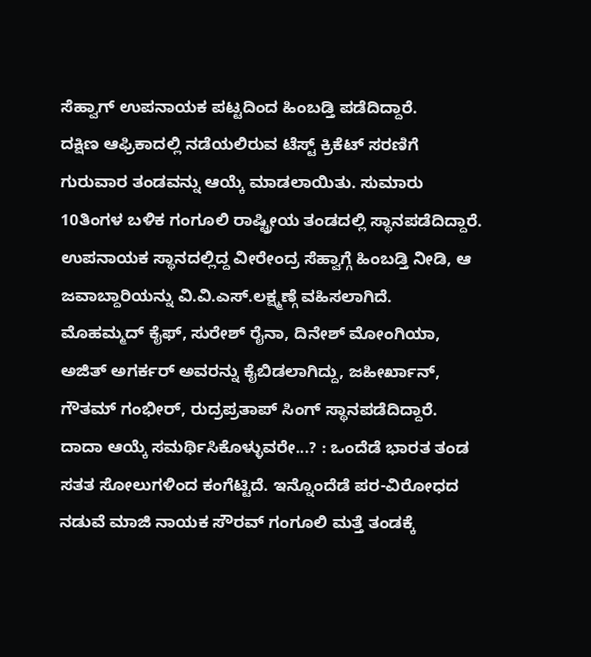ಸೆಹ್ವಾಗ್ ಉಪನಾಯಕ ಪಟ್ಟದಿಂದ ಹಿಂಬಡ್ತಿ ಪಡೆದಿದ್ದಾರೆ.
ದಕ್ಷಿಣ ಆಫ್ರಿಕಾದಲ್ಲಿ ನಡೆಯಲಿರುವ ಟೆಸ್ಟ್ ಕ್ರಿಕೆಟ್ ಸರಣಿಗೆ ಗುರುವಾರ ತಂಡವನ್ನು ಆಯ್ಕೆ ಮಾಡಲಾಯಿತು. ಸುಮಾರು 10ತಿಂಗಳ ಬಳಿಕ ಗಂಗೂಲಿ ರಾಷ್ಟ್ರೀಯ ತಂಡದಲ್ಲಿ ಸ್ಥಾನಪಡೆದಿದ್ದಾರೆ. ಉಪನಾಯಕ ಸ್ಥಾನದಲ್ಲಿದ್ದ ವೀರೇಂದ್ರ ಸೆಹ್ವಾಗ್ಗೆ ಹಿಂಬಡ್ತಿ ನೀಡಿ, ಆ ಜವಾಬ್ದಾರಿಯನ್ನು ವಿ.ವಿ.ಎಸ್.ಲಕ್ಷ್ಮಣ್ಗೆ ವಹಿಸಲಾಗಿದೆ.
ಮೊಹಮ್ಮದ್ ಕೈಫ್, ಸುರೇಶ್ ರೈನಾ, ದಿನೇಶ್ ಮೋಂಗಿಯಾ, ಅಜಿತ್ ಅಗರ್ಕರ್ ಅವರನ್ನು ಕೈಬಿಡಲಾಗಿದ್ದು, ಜಹೀರ್ಖಾನ್, ಗೌತಮ್ ಗಂಭೀರ್, ರುದ್ರಪ್ರತಾಪ್ ಸಿಂಗ್ ಸ್ಥಾನಪಡೆದಿದ್ದಾರೆ.
ದಾದಾ ಆಯ್ಕೆ ಸಮರ್ಥಿಸಿಕೊಳ್ಳುವರೇ...? : ಒಂದೆಡೆ ಭಾರತ ತಂಡ ಸತತ ಸೋಲುಗಳಿಂದ ಕಂಗೆಟ್ಟಿದೆ. ಇನ್ನೊಂದೆಡೆ ಪರ-ವಿರೋಧದ ನಡುವೆ ಮಾಜಿ ನಾಯಕ ಸೌರವ್ ಗಂಗೂಲಿ ಮತ್ತೆ ತಂಡಕ್ಕೆ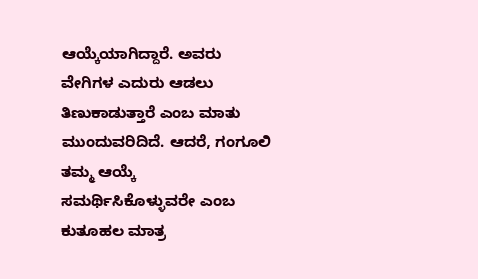ಆಯ್ಕೆಯಾಗಿದ್ದಾರೆ. ಅವರು ವೇಗಿಗಳ ಎದುರು ಆಡಲು ತಿಣುಕಾಡುತ್ತಾರೆ ಎಂಬ ಮಾತು ಮುಂದುವರಿದಿದೆ. ಆದರೆ, ಗಂಗೂಲಿ ತಮ್ಮ ಆಯ್ಕೆ ಸಮರ್ಥಿಸಿಕೊಳ್ಳುವರೇ ಎಂಬ ಕುತೂಹಲ ಮಾತ್ರ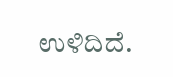ಉಳಿದಿದೆ.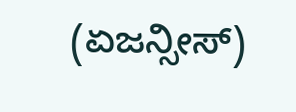(ಏಜನ್ಸೀಸ್)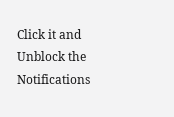Click it and Unblock the Notifications